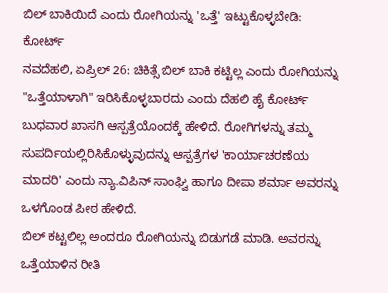ಬಿಲ್ ಬಾಕಿಯಿದೆ ಎಂದು ರೋಗಿಯನ್ನು 'ಒತ್ತೆ' ಇಟ್ಟುಕೊಳ್ಳಬೇಡಿ: ಕೋರ್ಟ್
ನವದೆಹಲಿ, ಏಪ್ರಿಲ್ 26: ಚಿಕಿತ್ಸೆ ಬಿಲ್ ಬಾಕಿ ಕಟ್ಟಿಲ್ಲ ಎಂದು ರೋಗಿಯನ್ನು "ಒತ್ತೆಯಾಳಾಗಿ" ಇರಿಸಿಕೊಳ್ಳಬಾರದು ಎಂದು ದೆಹಲಿ ಹೈ ಕೋರ್ಟ್ ಬುಧವಾರ ಖಾಸಗಿ ಆಸ್ಪತ್ರೆಯೊಂದಕ್ಕೆ ಹೇಳಿದೆ. ರೋಗಿಗಳನ್ನು ತಮ್ಮ ಸುಪರ್ದಿಯಲ್ಲಿರಿಸಿಕೊಳ್ಳುವುದನ್ನು ಆಸ್ಪತ್ರೆಗಳ 'ಕಾರ್ಯಾಚರಣೆಯ ಮಾದರಿ' ಎಂದು ನ್ಯಾ.ವಿಪಿನ್ ಸಾಂಘ್ವಿ ಹಾಗೂ ದೀಪಾ ಶರ್ಮಾ ಅವರನ್ನು ಒಳಗೊಂಡ ಪೀಠ ಹೇಳಿದೆ.
ಬಿಲ್ ಕಟ್ಟಲಿಲ್ಲ ಅಂದರೂ ರೋಗಿಯನ್ನು ಬಿಡುಗಡೆ ಮಾಡಿ. ಅವರನ್ನು ಒತ್ತೆಯಾಳಿನ ರೀತಿ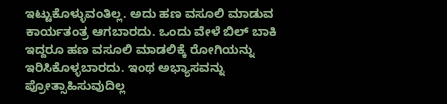ಇಟ್ಟುಕೊಳ್ಳುವಂತಿಲ್ಲ. ಅದು ಹಣ ವಸೂಲಿ ಮಾಡುವ ಕಾರ್ಯತಂತ್ರ ಆಗಬಾರದು. ಒಂದು ವೇಳೆ ಬಿಲ್ ಬಾಕಿ ಇದ್ದರೂ ಹಣ ವಸೂಲಿ ಮಾಡಲಿಕ್ಕೆ ರೋಗಿಯನ್ನು ಇರಿಸಿಕೊಳ್ಳಬಾರದು. ಇಂಥ ಅಭ್ಯಾಸವನ್ನು ಪ್ರೋತ್ಸಾಹಿಸುವುದಿಲ್ಲ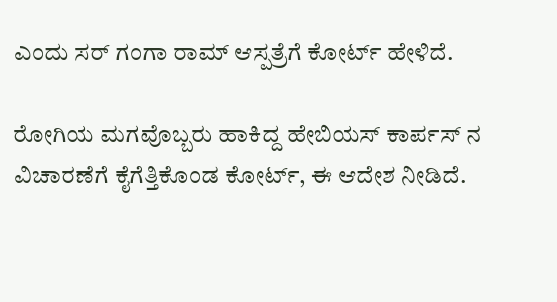ಎಂದು ಸರ್ ಗಂಗಾ ರಾಮ್ ಆಸ್ಪತ್ರೆಗೆ ಕೋರ್ಟ್ ಹೇಳಿದೆ.

ರೋಗಿಯ ಮಗವೊಬ್ಬರು ಹಾಕಿದ್ದ ಹೇಬಿಯಸ್ ಕಾರ್ಪಸ್ ನ ವಿಚಾರಣೆಗೆ ಕೈಗೆತ್ತಿಕೊಂಡ ಕೋರ್ಟ್, ಈ ಆದೇಶ ನೀಡಿದೆ.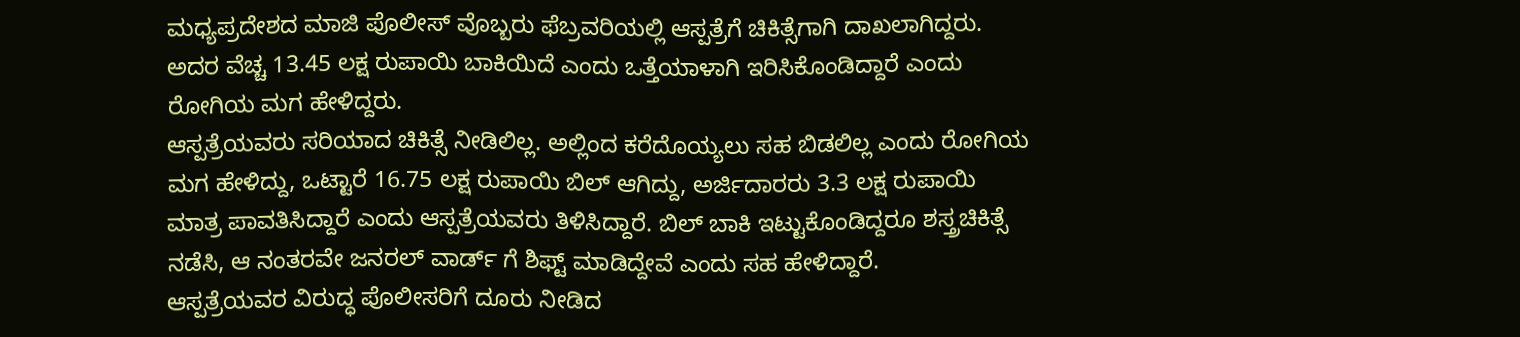ಮಧ್ಯಪ್ರದೇಶದ ಮಾಜಿ ಪೊಲೀಸ್ ವೊಬ್ಬರು ಫೆಬ್ರವರಿಯಲ್ಲಿ ಆಸ್ಪತ್ರೆಗೆ ಚಿಕಿತ್ಸೆಗಾಗಿ ದಾಖಲಾಗಿದ್ದರು. ಅದರ ವೆಚ್ಚ 13.45 ಲಕ್ಷ ರುಪಾಯಿ ಬಾಕಿಯಿದೆ ಎಂದು ಒತ್ತೆಯಾಳಾಗಿ ಇರಿಸಿಕೊಂಡಿದ್ದಾರೆ ಎಂದು ರೋಗಿಯ ಮಗ ಹೇಳಿದ್ದರು.
ಆಸ್ಪತ್ರೆಯವರು ಸರಿಯಾದ ಚಿಕಿತ್ಸೆ ನೀಡಿಲಿಲ್ಲ. ಅಲ್ಲಿಂದ ಕರೆದೊಯ್ಯಲು ಸಹ ಬಿಡಲಿಲ್ಲ ಎಂದು ರೋಗಿಯ ಮಗ ಹೇಳಿದ್ದು, ಒಟ್ಟಾರೆ 16.75 ಲಕ್ಷ ರುಪಾಯಿ ಬಿಲ್ ಆಗಿದ್ದು, ಅರ್ಜಿದಾರರು 3.3 ಲಕ್ಷ ರುಪಾಯಿ ಮಾತ್ರ ಪಾವತಿಸಿದ್ದಾರೆ ಎಂದು ಆಸ್ಪತ್ರೆಯವರು ತಿಳಿಸಿದ್ದಾರೆ. ಬಿಲ್ ಬಾಕಿ ಇಟ್ಟುಕೊಂಡಿದ್ದರೂ ಶಸ್ತ್ರಚಿಕಿತ್ಸೆ ನಡೆಸಿ, ಆ ನಂತರವೇ ಜನರಲ್ ವಾರ್ಡ್ ಗೆ ಶಿಫ್ಟ್ ಮಾಡಿದ್ದೇವೆ ಎಂದು ಸಹ ಹೇಳಿದ್ದಾರೆ.
ಆಸ್ಪತ್ರೆಯವರ ವಿರುದ್ಧ ಪೊಲೀಸರಿಗೆ ದೂರು ನೀಡಿದ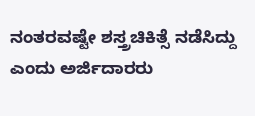ನಂತರವಷ್ಟೇ ಶಸ್ತ್ರಚಿಕಿತ್ಸೆ ನಡೆಸಿದ್ದು ಎಂದು ಅರ್ಜಿದಾರರು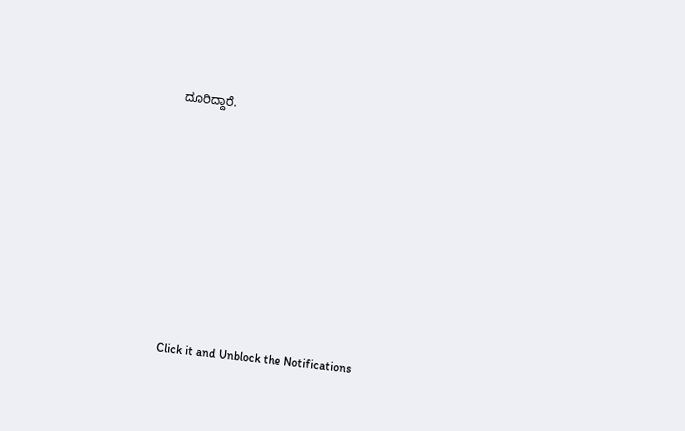ದೂರಿದ್ದಾರೆ.












Click it and Unblock the Notifications